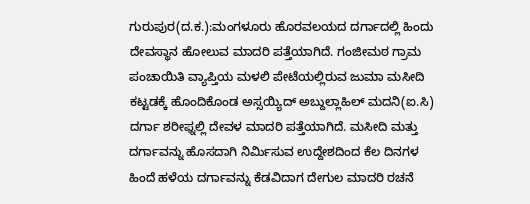ಗುರುಪುರ(ದ.ಕ.):ಮಂಗಳೂರು ಹೊರವಲಯದ ದರ್ಗಾದಲ್ಲಿ ಹಿಂದು ದೇವಸ್ಥಾನ ಹೋಲುವ ಮಾದರಿ ಪತ್ತೆಯಾಗಿದೆ. ಗಂಜೀಮಠ ಗ್ರಾಮ ಪಂಚಾಯಿತಿ ವ್ಯಾಪ್ತಿಯ ಮಳಲಿ ಪೇಟೆಯಲ್ಲಿರುವ ಜುಮಾ ಮಸೀದಿ ಕಟ್ಟಡಕ್ಕೆ ಹೊಂದಿಕೊಂಡ ಅಸ್ಸಯ್ಯಿದ್ ಅಬ್ದುಲ್ಲಾಹಿಲ್ ಮದನಿ(ಐ.ಸಿ) ದರ್ಗಾ ಶರೀಫ್ನಲ್ಲಿ ದೇವಳ ಮಾದರಿ ಪತ್ತೆಯಾಗಿದೆ. ಮಸೀದಿ ಮತ್ತು ದರ್ಗಾವನ್ನು ಹೊಸದಾಗಿ ನಿರ್ಮಿಸುವ ಉದ್ದೇಶದಿಂದ ಕೆಲ ದಿನಗಳ ಹಿಂದೆ ಹಳೆಯ ದರ್ಗಾವನ್ನು ಕೆಡವಿದಾಗ ದೇಗುಲ ಮಾದರಿ ರಚನೆ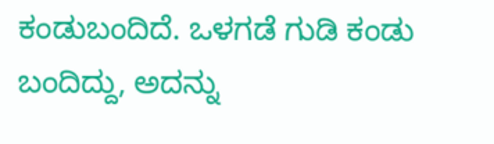ಕಂಡುಬಂದಿದೆ. ಒಳಗಡೆ ಗುಡಿ ಕಂಡು ಬಂದಿದ್ದು, ಅದನ್ನು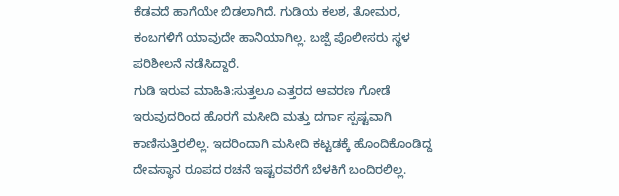ಕೆಡವದೆ ಹಾಗೆಯೇ ಬಿಡಲಾಗಿದೆ. ಗುಡಿಯ ಕಲಶ, ತೋಮರ, ಕಂಬಗಳಿಗೆ ಯಾವುದೇ ಹಾನಿಯಾಗಿಲ್ಲ. ಬಜ್ಪೆ ಪೊಲೀಸರು ಸ್ಥಳ ಪರಿಶೀಲನೆ ನಡೆಸಿದ್ದಾರೆ.
ಗುಡಿ ಇರುವ ಮಾಹಿತಿ:ಸುತ್ತಲೂ ಎತ್ತರದ ಆವರಣ ಗೋಡೆ ಇರುವುದರಿಂದ ಹೊರಗೆ ಮಸೀದಿ ಮತ್ತು ದರ್ಗಾ ಸ್ಪಷ್ಟವಾಗಿ ಕಾಣಿಸುತ್ತಿರಲಿಲ್ಲ. ಇದರಿಂದಾಗಿ ಮಸೀದಿ ಕಟ್ಟಡಕ್ಕೆ ಹೊಂದಿಕೊಂಡಿದ್ದ ದೇವಸ್ಥಾನ ರೂಪದ ರಚನೆ ಇಷ್ಟರವರೆಗೆ ಬೆಳಕಿಗೆ ಬಂದಿರಲಿಲ್ಲ.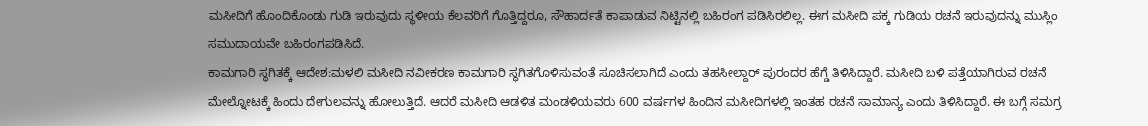ಮಸೀದಿಗೆ ಹೊಂದಿಕೊಂಡು ಗುಡಿ ಇರುವುದು ಸ್ಥಳೀಯ ಕೆಲವರಿಗೆ ಗೊತ್ತಿದ್ದರೂ, ಸೌಹಾರ್ದತೆ ಕಾಪಾಡುವ ನಿಟ್ಟಿನಲ್ಲಿ ಬಹಿರಂಗ ಪಡಿಸಿರಲಿಲ್ಲ. ಈಗ ಮಸೀದಿ ಪಕ್ಕ ಗುಡಿಯ ರಚನೆ ಇರುವುದನ್ನು ಮುಸ್ಲಿಂ ಸಮುದಾಯವೇ ಬಹಿರಂಗಪಡಿಸಿದೆ.
ಕಾಮಗಾರಿ ಸ್ಥಗಿತಕ್ಕೆ ಆದೇಶ:ಮಳಲಿ ಮಸೀದಿ ನವೀಕರಣ ಕಾಮಗಾರಿ ಸ್ಥಗಿತಗೊಳಿಸುವಂತೆ ಸೂಚಿಸಲಾಗಿದೆ ಎಂದು ತಹಸೀಲ್ದಾರ್ ಪುರಂದರ ಹೆಗ್ಡೆ ತಿಳಿಸಿದ್ದಾರೆ. ಮಸೀದಿ ಬಳಿ ಪತ್ತೆಯಾಗಿರುವ ರಚನೆ ಮೇಲ್ನೋಟಕ್ಕೆ ಹಿಂದು ದೇಗುಲವನ್ನು ಹೋಲುತ್ತಿದೆ. ಆದರೆ ಮಸೀದಿ ಆಡಳಿತ ಮಂಡಳಿಯವರು 600 ವರ್ಷಗಳ ಹಿಂದಿನ ಮಸೀದಿಗಳಲ್ಲಿ ಇಂತಹ ರಚನೆ ಸಾಮಾನ್ಯ ಎಂದು ತಿಳಿಸಿದ್ದಾರೆ. ಈ ಬಗ್ಗೆ ಸಮಗ್ರ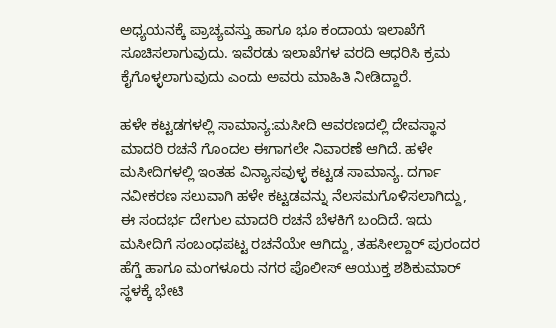ಅಧ್ಯಯನಕ್ಕೆ ಪ್ರಾಚ್ಯವಸ್ತು ಹಾಗೂ ಭೂ ಕಂದಾಯ ಇಲಾಖೆಗೆ ಸೂಚಿಸಲಾಗುವುದು. ಇವೆರಡು ಇಲಾಖೆಗಳ ವರದಿ ಆಧರಿಸಿ ಕ್ರಮ ಕೈಗೊಳ್ಳಲಾಗುವುದು ಎಂದು ಅವರು ಮಾಹಿತಿ ನೀಡಿದ್ದಾರೆ.

ಹಳೇ ಕಟ್ಟಡಗಳಲ್ಲಿ ಸಾಮಾನ್ಯ:ಮಸೀದಿ ಆವರಣದಲ್ಲಿ ದೇವಸ್ಥಾನ ಮಾದರಿ ರಚನೆ ಗೊಂದಲ ಈಗಾಗಲೇ ನಿವಾರಣೆ ಆಗಿದೆ. ಹಳೇ ಮಸೀದಿಗಳಲ್ಲಿ ಇಂತಹ ವಿನ್ಯಾಸವುಳ್ಳ ಕಟ್ಟಡ ಸಾಮಾನ್ಯ. ದರ್ಗಾ ನವೀಕರಣ ಸಲುವಾಗಿ ಹಳೇ ಕಟ್ಟಡವನ್ನು ನೆಲಸಮಗೊಳಿಸಲಾಗಿದ್ದು, ಈ ಸಂದರ್ಭ ದೇಗುಲ ಮಾದರಿ ರಚನೆ ಬೆಳಕಿಗೆ ಬಂದಿದೆ. ಇದು ಮಸೀದಿಗೆ ಸಂಬಂಧಪಟ್ಟ ರಚನೆಯೇ ಆಗಿದ್ದು, ತಹಸೀಲ್ದಾರ್ ಪುರಂದರ ಹೆಗ್ಡೆ ಹಾಗೂ ಮಂಗಳೂರು ನಗರ ಪೊಲೀಸ್ ಆಯುಕ್ತ ಶಶಿಕುಮಾರ್ ಸ್ಥಳಕ್ಕೆ ಭೇಟಿ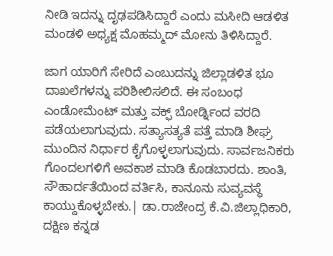ನೀಡಿ ಇದನ್ನು ದೃಢಪಡಿಸಿದ್ದಾರೆ ಎಂದು ಮಸೀದಿ ಆಡಳಿತ ಮಂಡಳಿ ಅಧ್ಯಕ್ಷ ಮೊಹಮ್ಮದ್ ಮೋನು ತಿಳಿಸಿದ್ದಾರೆ.

ಜಾಗ ಯಾರಿಗೆ ಸೇರಿದೆ ಎಂಬುದನ್ನು ಜಿಲ್ಲಾಡಳಿತ ಭೂ ದಾಖಲೆಗಳನ್ನು ಪರಿಶೀಲಿಸಲಿದೆ. ಈ ಸಂಬಂಧ ಎಂಡೋಮೆಂಟ್ ಮತ್ತು ವಕ್ಫ್ ಬೋರ್ಡ್ನಿಂದ ವರದಿ ಪಡೆಯಲಾಗುವುದು. ಸತ್ಯಾಸತ್ಯತೆ ಪತ್ತೆ ಮಾಡಿ ಶೀಘ್ರ ಮುಂದಿನ ನಿರ್ಧಾರ ಕೈಗೊಳ್ಳಲಾಗುವುದು. ಸಾರ್ವಜನಿಕರು ಗೊಂದಲಗಳಿಗೆ ಅವಕಾಶ ಮಾಡಿ ಕೊಡಬಾರದು. ಶಾಂತಿ, ಸೌಹಾರ್ದತೆಯಿಂದ ವರ್ತಿಸಿ, ಕಾನೂನು ಸುವ್ಯವಸ್ಥೆ ಕಾಯ್ದುಕೊಳ್ಳಬೇಕು.| ಡಾ.ರಾಜೇಂದ್ರ ಕೆ.ವಿ.ಜಿಲ್ಲಾಧಿಕಾರಿ, ದಕ್ಷಿಣ ಕನ್ನಡ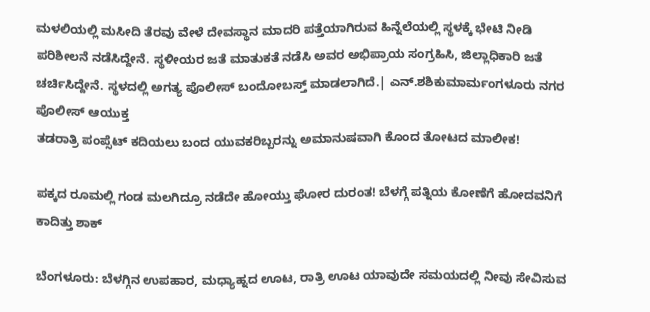ಮಳಲಿಯಲ್ಲಿ ಮಸೀದಿ ತೆರವು ವೇಳೆ ದೇವಸ್ಥಾನ ಮಾದರಿ ಪತ್ತೆಯಾಗಿರುವ ಹಿನ್ನೆಲೆಯಲ್ಲಿ ಸ್ಥಳಕ್ಕೆ ಭೇಟಿ ನೀಡಿ ಪರಿಶೀಲನೆ ನಡೆಸಿದ್ದೇನೆ. ಸ್ಥಳೀಯರ ಜತೆ ಮಾತುಕತೆ ನಡೆಸಿ ಅವರ ಅಭಿಪ್ರಾಯ ಸಂಗ್ರಹಿಸಿ, ಜಿಲ್ಲಾಧಿಕಾರಿ ಜತೆ ಚರ್ಚಿಸಿದ್ದೇನೆ. ಸ್ಥಳದಲ್ಲಿ ಅಗತ್ಯ ಪೊಲೀಸ್ ಬಂದೋಬಸ್ತ್ ಮಾಡಲಾಗಿದೆ.| ಎನ್.ಶಶಿಕುಮಾರ್ಮಂಗಳೂರು ನಗರ ಪೊಲೀಸ್ ಆಯುಕ್ತ
ತಡರಾತ್ರಿ ಪಂಪ್ಸೆಟ್ ಕದಿಯಲು ಬಂದ ಯುವಕರಿಬ್ಬರನ್ನು ಅಮಾನುಷವಾಗಿ ಕೊಂದ ತೋಟದ ಮಾಲೀಕ!

ಪಕ್ಕದ ರೂಮಲ್ಲಿ ಗಂಡ ಮಲಗಿದ್ರೂ ನಡೆದೇ ಹೋಯ್ತು ಘೋರ ದುರಂತ! ಬೆಳಗ್ಗೆ ಪತ್ನಿಯ ಕೋಣೆಗೆ ಹೋದವನಿಗೆ ಕಾದಿತ್ತು ಶಾಕ್

ಬೆಂಗಳೂರು: ಬೆಳಗ್ಗಿನ ಉಪಹಾರ, ಮಧ್ಯಾಹ್ನದ ಊಟ, ರಾತ್ರಿ ಊಟ ಯಾವುದೇ ಸಮಯದಲ್ಲಿ ನೀವು ಸೇವಿಸುವ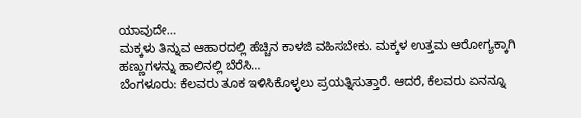ಯಾವುದೇ…
ಮಕ್ಕಳು ತಿನ್ನುವ ಆಹಾರದಲ್ಲಿ ಹೆಚ್ಚಿನ ಕಾಳಜಿ ವಹಿಸಬೇಕು. ಮಕ್ಕಳ ಉತ್ತಮ ಆರೋಗ್ಯಕ್ಕಾಗಿ ಹಣ್ಣುಗಳನ್ನು ಹಾಲಿನಲ್ಲಿ ಬೆರೆಸಿ…
ಬೆಂಗಳೂರು: ಕೆಲವರು ತೂಕ ಇಳಿಸಿಕೊಳ್ಳಲು ಪ್ರಯತ್ನಿಸುತ್ತಾರೆ. ಆದರೆ, ಕೆಲವರು ಏನನ್ನೂ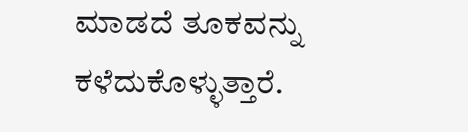ಮಾಡದೆ ತೂಕವನ್ನು ಕಳೆದುಕೊಳ್ಳುತ್ತಾರೆ.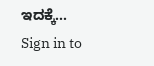ಇದಕ್ಕೆ…
Sign in to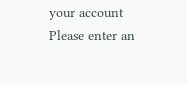your account
Please enter an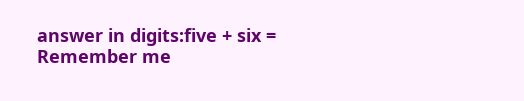answer in digits:five + six =
Remember me